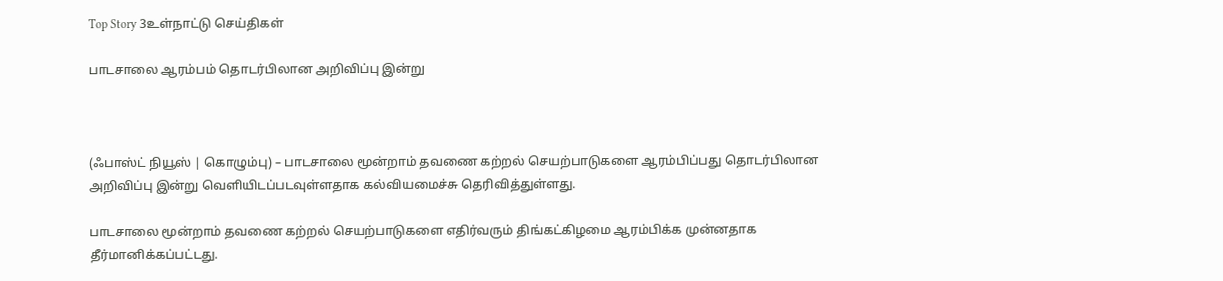Top Story 3உள்நாட்டு செய்திகள்

பாடசாலை ஆரம்பம் தொடர்பிலான அறிவிப்பு இன்று



(ஃபாஸ்ட் நியூஸ் | கொழும்பு) – பாடசாலை மூன்றாம் தவணை கற்றல் செயற்பாடுகளை ஆரம்பிப்பது தொடர்பிலான அறிவிப்பு இன்று வெளியிடப்படவுள்ளதாக கல்வியமைச்சு தெரிவித்துள்ளது.

பாடசாலை மூன்றாம் தவணை கற்றல் செயற்பாடுகளை எதிர்வரும் திங்கட்கிழமை ஆரம்பிக்க முன்னதாக தீர்மானிக்கப்பட்டது.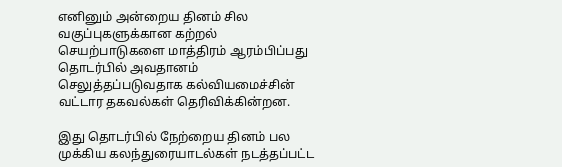எனினும் அன்றைய தினம் சில வகுப்புகளுக்கான கற்றல் செயற்பாடுகளை மாத்திரம் ஆரம்பிப்பது தொடர்பில் அவதானம் செலுத்தப்படுவதாக கல்வியமைச்சின் வட்டார தகவல்கள் தெரிவிக்கின்றன.

இது தொடர்பில் நேற்றைய தினம் பல முக்கிய கலந்துரையாடல்கள் நடத்தப்பட்ட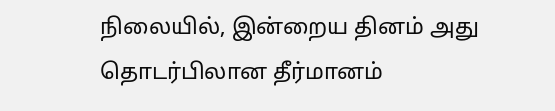நிலையில், இன்றைய தினம் அது தொடர்பிலான தீர்மானம்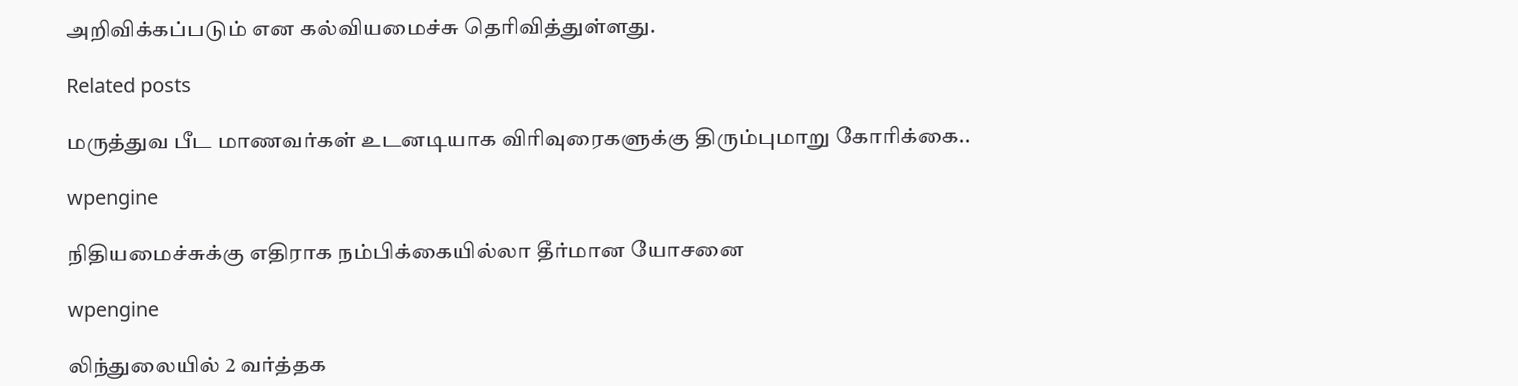அறிவிக்கப்படும் என கல்வியமைச்சு தெரிவித்துள்ளது.

Related posts

மருத்துவ பீட மாணவர்கள் உடனடியாக விரிவுரைகளுக்கு திரும்புமாறு கோரிக்கை..

wpengine

நிதியமைச்சுக்கு எதிராக நம்பிக்கையில்லா தீர்மான யோசனை

wpengine

லிந்துலையில் 2 வர்த்தக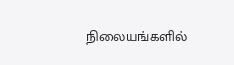நிலையங்களில்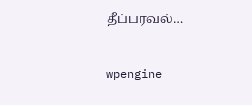தீப்பரவல்…

wpengine